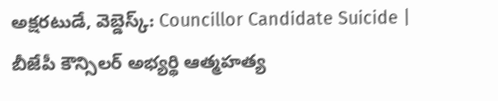అక్షరటుడే, వెబ్డెస్క్: Councillor Candidate Suicide | బీజేపీ కౌన్సిలర్ అభ్యర్థి ఆత్మహత్య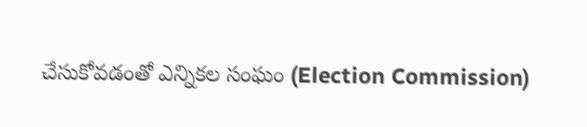చేసుకోవడంతో ఎన్నికల సంఘం (Election Commission)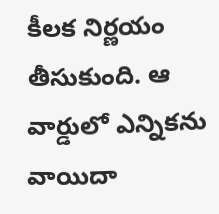కీలక నిర్ణయం తీసుకుంది. ఆ వార్డులో ఎన్నికను వాయిదా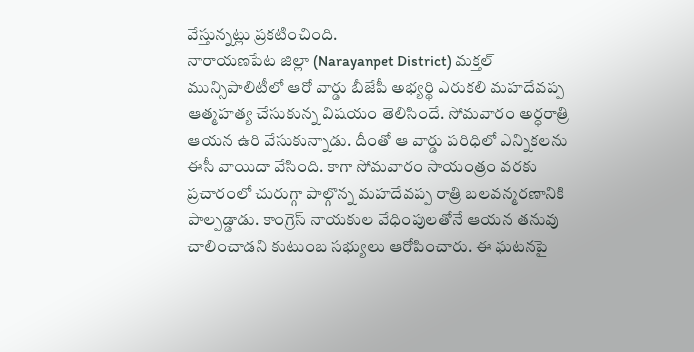వేస్తున్నట్లు ప్రకటించింది.
నారాయణపేట జిల్లా (Narayanpet District) మక్తల్ మున్సిపాలిటీలో ఆరో వార్డు బీజేపీ అభ్యర్థి ఎరుకలి మహదేవప్ప ఆత్మహత్య చేసుకున్న విషయం తెలిసిందే. సోమవారం అర్ధరాత్రి ఆయన ఉరి వేసుకున్నాడు. దీంతో ఆ వార్డు పరిధిలో ఎన్నికలను ఈసీ వాయిదా వేసింది. కాగా సోమవారం సాయంత్రం వరకు ప్రచారంలో చురుగ్గా పాల్గొన్న మహదేవప్ప రాత్రి బలవన్మరణానికి పాల్పడ్డాడు. కాంగ్రెస్ నాయకుల వేధింపులతోనే ఆయన తనువు చాలించాడని కుటుంబ సభ్యులు ఆరోపించారు. ఈ ఘటనపై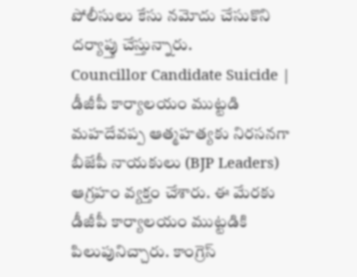పోలీసులు కేసు నమోదు చేసుకొని దర్యాప్తు చేస్తున్నారు.
Councillor Candidate Suicide | డీజీపీ కార్యాలయం ముట్టడి
మహదేవప్ప ఆత్మహత్యకు నిరసనగా బీజేపీ నాయకులు (BJP Leaders) ఆగ్రహం వ్యక్తం చేశారు. ఈ మేరకు డీజీపీ కార్యాలయం ముట్టడికి పిలుపునిచ్చారు. కాంగ్రెస్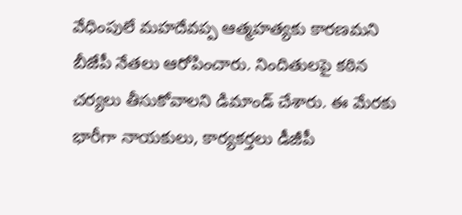వేధింపులే మహదేవప్ప ఆత్మహత్యకు కారణమని బీజేపీ నేతలు ఆరోపించారు. నిందితులపై కఠిన చర్యలు తీసుకోవాలని డిమాండ్ చేశారు. ఈ మేరకు భారీగా నాయకులు, కార్యకర్తలు డీజీపీ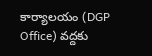కార్యాలయం (DGP Office) వద్దకు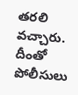తరలి వచ్చారు. దీంతో పోలీసులు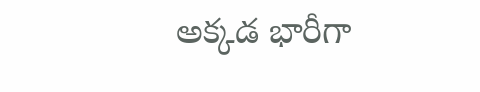అక్కడ భారీగా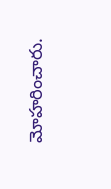మోహరించారు.